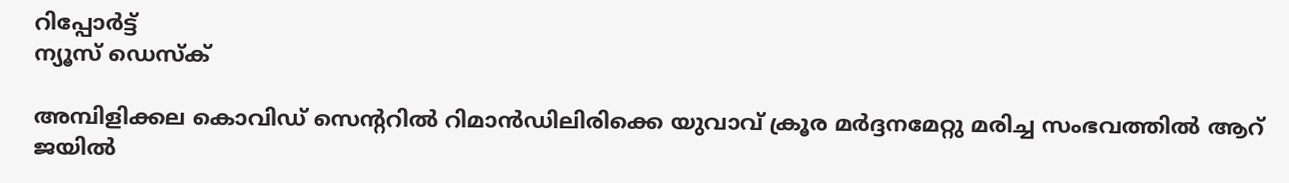റിപ്പോര്‍ട്ട്
ന്യൂസ് ഡെസ്ക്

അമ്പിളിക്കല കൊവിഡ് സെന്ററില്‍ റിമാന്‍ഡിലിരിക്കെ യുവാവ് ക്രൂര മർദ്ദനമേറ്റു മരിച്ച സംഭവത്തില്‍ ആറ് ജയില്‍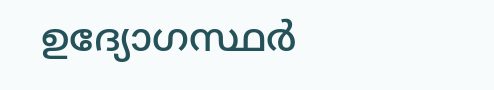ഉദ്യോഗസ്ഥര്‍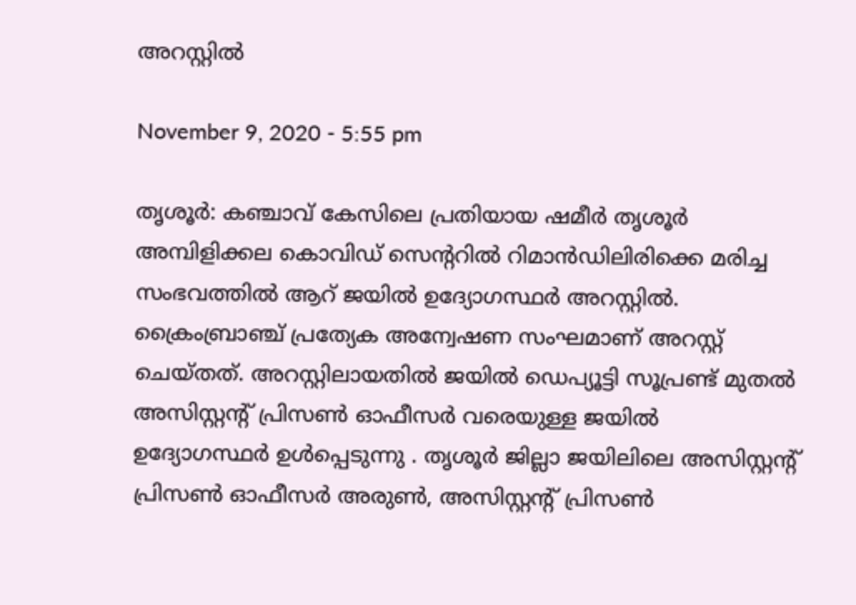അറസ്റ്റില്‍

November 9, 2020 - 5:55 pm

തൃശൂർ: കഞ്ചാവ് കേസിലെ പ്രതിയായ ഷമീര്‍ തൃശൂര്‍ അമ്പിളിക്കല കൊവിഡ് സെന്ററില്‍ റിമാന്‍ഡിലിരിക്കെ മരിച്ച സംഭവത്തില്‍ ആറ് ജയില്‍ ഉദ്യോഗസ്ഥര്‍ അറസ്റ്റില്‍. ക്രൈംബ്രാഞ്ച് പ്രത്യേക അന്വേഷണ സംഘമാണ് അറസ്റ്റ് ചെയ്തത്. അറസ്റ്റിലായതിൽ ജയില്‍ ഡെപ്യൂട്ടി സൂപ്രണ്ട് മുതല്‍ അസിസ്റ്റന്റ് പ്രിസണ്‍ ഓഫീസര്‍ വരെയുള്ള ജയില്‍ ഉദ്യോഗസ്ഥർ ഉൾപ്പെടുന്നു . തൃശൂര്‍ ജില്ലാ ജയിലിലെ അസിസ്റ്റന്റ് പ്രിസണ്‍ ഓഫീസര്‍ അരുണ്‍, അസിസ്റ്റന്റ് പ്രിസണ്‍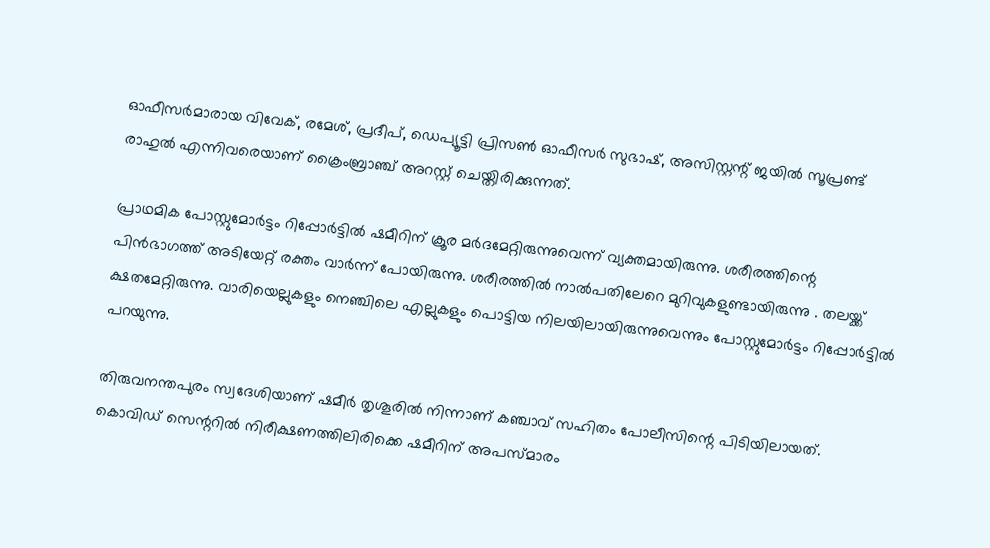ഓഫീസര്‍മാരായ വിവേക്, രമേശ്, പ്രദീപ്, ഡെപ്യൂട്ടി പ്രിസണ്‍ ഓഫീസര്‍ സുഭാഷ്, അസിസ്റ്റന്റ് ജയില്‍ സൂപ്രണ്ട് രാഹുല്‍ എന്നിവരെയാണ് ക്രൈംബ്രാഞ്ച് അറസ്റ്റ് ചെയ്തിരിക്കുന്നത്.

പ്രാഥമിക പോസ്റ്റുമോര്‍ട്ടം റിപ്പോര്‍ട്ടിൽ ഷമീറിന് ക്രൂര മര്‍ദമേറ്റിരുന്നുവെന്ന് വ്യക്തമായിരുന്നു. ശരീരത്തിന്റെ പിന്‍ഭാഗത്ത് അടിയേറ്റ് രക്തം വാര്‍ന്ന് പോയിരുന്നു. ശരീരത്തില്‍ നാല്‍പതിലേറെ മുറിവുകളുണ്ടായിരുന്നു . തലയ്ക്ക് ക്ഷതമേറ്റിരുന്നു. വാരിയെല്ലുകളും നെഞ്ചിലെ എല്ലുകളും പൊട്ടിയ നിലയിലായിരുന്നുവെന്നും പോസ്റ്റുമോര്‍ട്ടം റിപ്പോര്‍ട്ടില്‍ പറയുന്നു.

തിരുവനന്തപുരം സ്വദേശിയാണ് ഷമീർ തൃശൂരിൽ നിന്നാണ് കഞ്ചാവ് സഹിതം പോലീസിന്റെ പിടിയിലായത്. കൊവിഡ് സെന്ററില്‍ നിരീക്ഷണത്തിലിരിക്കെ ഷമീറിന് അപസ്മാരം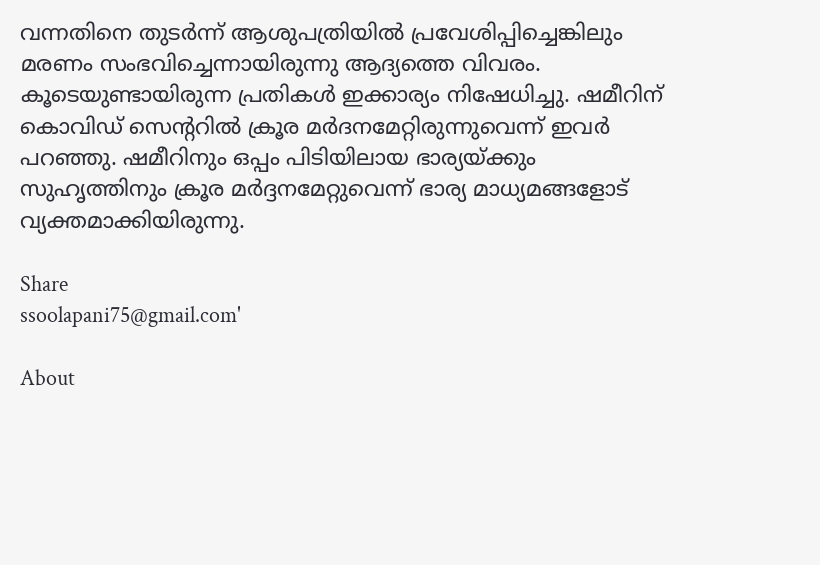വന്നതിനെ തുടര്‍ന്ന് ആശുപത്രിയില്‍ പ്രവേശിപ്പിച്ചെങ്കിലും മരണം സംഭവിച്ചെന്നായിരുന്നു ആദ്യത്തെ വിവരം. കൂടെയുണ്ടായിരുന്ന പ്രതികള്‍ ഇക്കാര്യം നിഷേധിച്ചു. ഷമീറിന് കൊവിഡ് സെന്ററില്‍ ക്രൂര മര്‍ദനമേറ്റിരുന്നുവെന്ന് ഇവര്‍ പറഞ്ഞു. ഷമീറിനും ഒപ്പം പിടിയിലായ ഭാര്യയ്ക്കും സുഹൃത്തിനും ക്രൂര മർദ്ദനമേറ്റുവെന്ന് ഭാര്യ മാധ്യമങ്ങളോട് വ്യക്തമാക്കിയിരുന്നു.

Share
ssoolapani75@gmail.com'

About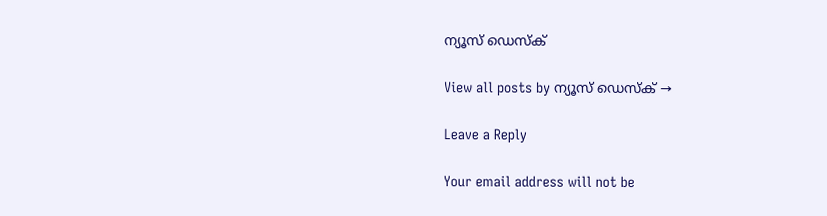ന്യൂസ് ഡെസ്ക്

View all posts by ന്യൂസ് ഡെസ്ക് →

Leave a Reply

Your email address will not be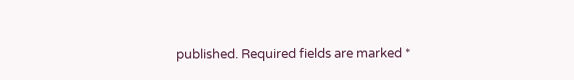published. Required fields are marked *